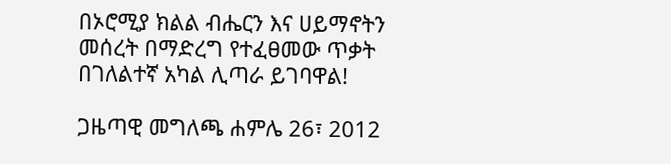በኦሮሚያ ክልል ብሔርን እና ሀይማኖትን መሰረት በማድረግ የተፈፀመው ጥቃት በገለልተኛ አካል ሊጣራ ይገባዋል!

ጋዜጣዊ መግለጫ ሐምሌ 26፣ 2012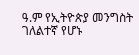ዓ.ም የኢትዮጵያ መንግስት ገለልተኛ የሆኑ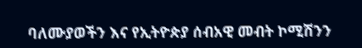ባለሙያወችን እና የኢትዮጵያ ሰብአዊ መብት ኮሚሽንን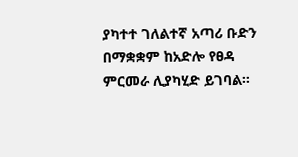ያካተተ ገለልተኛ አጣሪ ቡድን በማቋቋም ከአድሎ የፀዳ ምርመራ ሊያካሂድ ይገባል።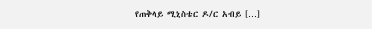የጠቅላይ ሚኒስቴር ዶ/ር አብይ […]